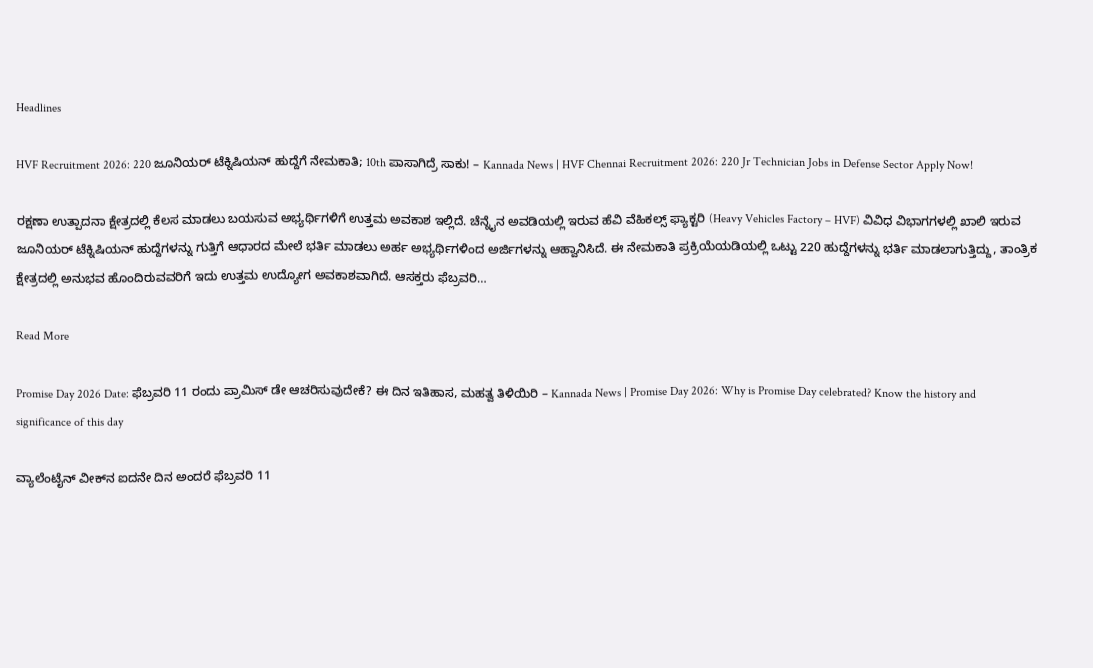Headlines

HVF Recruitment 2026: 220 ಜೂನಿಯರ್ ಟೆಕ್ನಿಷಿಯನ್ ಹುದ್ದೆಗೆ ನೇಮಕಾತಿ; 10th ಪಾಸಾಗಿದ್ರೆ ಸಾಕು! – Kannada News | HVF Chennai Recruitment 2026: 220 Jr Technician Jobs in Defense Sector Apply Now!

ರಕ್ಷಣಾ ಉತ್ಪಾದನಾ ಕ್ಷೇತ್ರದಲ್ಲಿ ಕೆಲಸ ಮಾಡಲು ಬಯಸುವ ಅಭ್ಯರ್ಥಿಗಳಿಗೆ ಉತ್ತಮ ಅವಕಾಶ ಇಲ್ಲಿದೆ. ಚೆನ್ನೈನ ಅವಡಿಯಲ್ಲಿ ಇರುವ ಹೆವಿ ವೆಹಿಕಲ್ಸ್ ಫ್ಯಾಕ್ಟರಿ (Heavy Vehicles Factory – HVF) ವಿವಿಧ ವಿಭಾಗಗಳಲ್ಲಿ ಖಾಲಿ ಇರುವ ಜೂನಿಯರ್ ಟೆಕ್ನಿಷಿಯನ್ ಹುದ್ದೆಗಳನ್ನು ಗುತ್ತಿಗೆ ಆಧಾರದ ಮೇಲೆ ಭರ್ತಿ ಮಾಡಲು ಅರ್ಹ ಅಭ್ಯರ್ಥಿಗಳಿಂದ ಅರ್ಜಿಗಳನ್ನು ಆಹ್ವಾನಿಸಿದೆ. ಈ ನೇಮಕಾತಿ ಪ್ರಕ್ರಿಯೆಯಡಿಯಲ್ಲಿ ಒಟ್ಟು 220 ಹುದ್ದೆಗಳನ್ನು ಭರ್ತಿ ಮಾಡಲಾಗುತ್ತಿದ್ದು, ತಾಂತ್ರಿಕ ಕ್ಷೇತ್ರದಲ್ಲಿ ಅನುಭವ ಹೊಂದಿರುವವರಿಗೆ ಇದು ಉತ್ತಮ ಉದ್ಯೋಗ ಅವಕಾಶವಾಗಿದೆ. ಆಸಕ್ತರು ಫೆಬ್ರವರಿ…

Read More

Promise Day 2026 Date: ಫೆಬ್ರವರಿ 11 ರಂದು ಪ್ರಾಮಿಸ್ ಡೇ ಆಚರಿಸುವುದೇಕೆ? ಈ ದಿನ ಇತಿಹಾಸ, ಮಹತ್ವ ತಿಳಿಯಿರಿ – Kannada News | Promise Day 2026: Why is Promise Day celebrated? Know the history and significance of this day

ವ್ಯಾಲೆಂಟೈನ್‌ ವೀಕ್‌ನ ಐದನೇ ದಿನ ಅಂದರೆ ಫೆಬ್ರವರಿ 11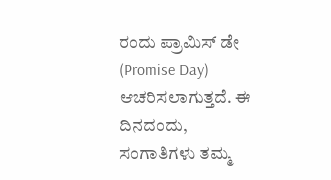ರಂದು ಪ್ರಾಮಿಸ್ ಡೇ (Promise Day)  ಆಚರಿಸಲಾಗುತ್ತದೆ. ಈ ದಿನದಂದು, ಸಂಗಾತಿಗಳು ತಮ್ಮ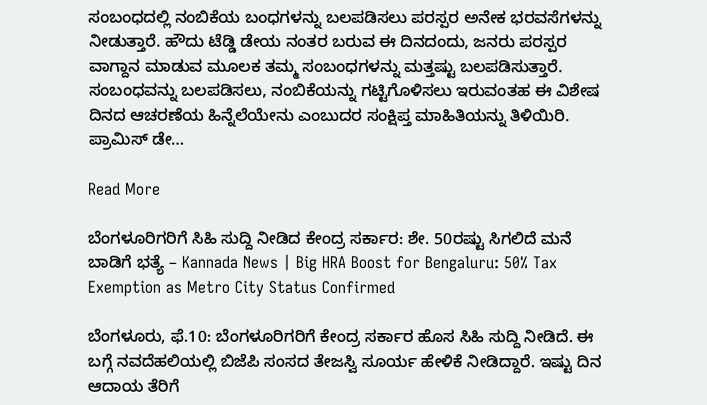ಸಂಬಂಧದಲ್ಲಿ ನಂಬಿಕೆಯ ಬಂಧಗಳನ್ನು ಬಲಪಡಿಸಲು ಪರಸ್ಪರ ಅನೇಕ ಭರವಸೆಗಳನ್ನು ನೀಡುತ್ತಾರೆ. ಹೌದು ಟೆಡ್ಡಿ ಡೇಯ ನಂತರ ಬರುವ ಈ ದಿನದಂದು, ಜನರು ಪರಸ್ಪರ ವಾಗ್ದಾನ ಮಾಡುವ ಮೂಲಕ ತಮ್ಮ ಸಂಬಂಧಗಳನ್ನು ಮತ್ತಷ್ಟು ಬಲಪಡಿಸುತ್ತಾರೆ. ಸಂಬಂಧವನ್ನು ಬಲಪಡಿಸಲು, ನಂಬಿಕೆಯನ್ನು ಗಟ್ಟಿಗೊಳಿಸಲು ಇರುವಂತಹ ಈ ವಿಶೇಷ ದಿನದ ಆಚರಣೆಯ ಹಿನ್ನೆಲೆಯೇನು ಎಂಬುದರ ಸಂಕ್ಷಿಪ್ತ ಮಾಹಿತಿಯನ್ನು ತಿಳಿಯಿರಿ.  ಪ್ರಾಮಿಸ್‌ ಡೇ…

Read More

ಬೆಂಗಳೂರಿಗರಿಗೆ ಸಿಹಿ ಸುದ್ದಿ ನೀಡಿದ ಕೇಂದ್ರ ಸರ್ಕಾರ: ಶೇ. 50ರಷ್ಟು ಸಿಗಲಿದೆ ಮನೆ ಬಾಡಿಗೆ ಭತ್ಯೆ – Kannada News | Big HRA Boost for Bengaluru: 50% Tax Exemption as Metro City Status Confirmed

ಬೆಂಗಳೂರು, ಫೆ.10: ಬೆಂಗಳೂರಿಗರಿಗೆ ಕೇಂದ್ರ ಸರ್ಕಾರ ಹೊಸ ಸಿಹಿ ಸುದ್ದಿ ನೀಡಿದೆ. ಈ ಬಗ್ಗೆ ನವದೆಹಲಿಯಲ್ಲಿ ಬಿಜೆಪಿ ಸಂಸದ ತೇಜಸ್ವಿ ಸೂರ್ಯ ಹೇಳಿಕೆ ನೀಡಿದ್ದಾರೆ. ಇಷ್ಟು ದಿನ ಆದಾಯ ತೆರಿಗೆ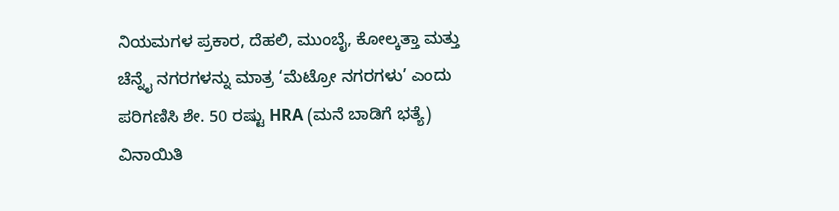ನಿಯಮಗಳ ಪ್ರಕಾರ, ದೆಹಲಿ, ಮುಂಬೈ, ಕೋಲ್ಕತ್ತಾ ಮತ್ತು ಚೆನ್ನೈ ನಗರಗಳನ್ನು ಮಾತ್ರ ‘ಮೆಟ್ರೋ ನಗರಗಳು’ ಎಂದು ಪರಿಗಣಿಸಿ ಶೇ. 50 ರಷ್ಟು HRA (ಮನೆ ಬಾಡಿಗೆ ಭತ್ಯೆ) ವಿನಾಯಿತಿ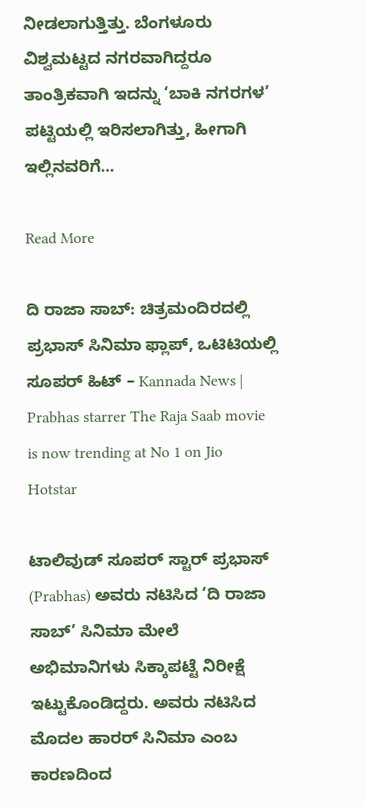ನೀಡಲಾಗುತ್ತಿತ್ತು. ಬೆಂಗಳೂರು ವಿಶ್ವಮಟ್ಟದ ನಗರವಾಗಿದ್ದರೂ ತಾಂತ್ರಿಕವಾಗಿ ಇದನ್ನು ‘ಬಾಕಿ ನಗರಗಳ’ ಪಟ್ಟಿಯಲ್ಲಿ ಇರಿಸಲಾಗಿತ್ತು, ಹೀಗಾಗಿ ಇಲ್ಲಿನವರಿಗೆ…

Read More

ದಿ ರಾಜಾ ಸಾಬ್: ಚಿತ್ರಮಂದಿರದಲ್ಲಿ ಪ್ರಭಾಸ್ ಸಿನಿಮಾ ಫ್ಲಾಪ್, ಒಟಿಟಿಯಲ್ಲಿ ಸೂಪರ್ ಹಿಟ್ – Kannada News | Prabhas starrer The Raja Saab movie is now trending at No 1 on Jio Hotstar

ಟಾಲಿವುಡ್ ಸೂಪರ್ ಸ್ಟಾರ್ ಪ್ರಭಾಸ್ (Prabhas) ಅವರು ನಟಿಸಿದ ‘ದಿ ರಾಜಾ ಸಾಬ್’ ಸಿನಿಮಾ ಮೇಲೆ ಅಭಿಮಾನಿಗಳು ಸಿಕ್ಕಾಪಟ್ಟೆ ನಿರೀಕ್ಷೆ ಇಟ್ಟುಕೊಂಡಿದ್ದರು. ಅವರು ನಟಿಸಿದ ಮೊದಲ ಹಾರರ್ ಸಿನಿಮಾ ಎಂಬ ಕಾರಣದಿಂದ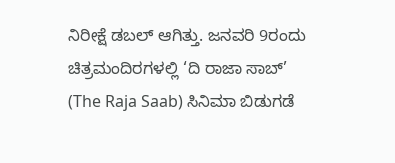ನಿರೀಕ್ಷೆ ಡಬಲ್ ಆಗಿತ್ತು. ಜನವರಿ 9ರಂದು ಚಿತ್ರಮಂದಿರಗಳಲ್ಲಿ ‘ದಿ ರಾಜಾ ಸಾಬ್’ (The Raja Saab) ಸಿನಿಮಾ ಬಿಡುಗಡೆ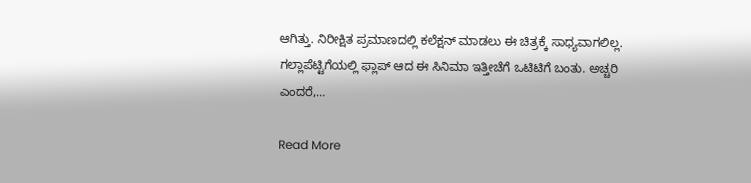ಆಗಿತ್ತು. ನಿರೀಕ್ಷಿತ ಪ್ರಮಾಣದಲ್ಲಿ ಕಲೆಕ್ಷನ್ ಮಾಡಲು ಈ ಚಿತ್ರಕ್ಕೆ ಸಾಧ್ಯವಾಗಲಿಲ್ಲ. ಗಲ್ಲಾಪೆಟ್ಟಿಗೆಯಲ್ಲಿ ಫ್ಲಾಪ್ ಆದ ಈ ಸಿನಿಮಾ ಇತ್ತೀಚೆಗೆ ಒಟಿಟಿಗೆ ಬಂತು. ಅಚ್ಚರಿ ಎಂದರೆ,…

Read More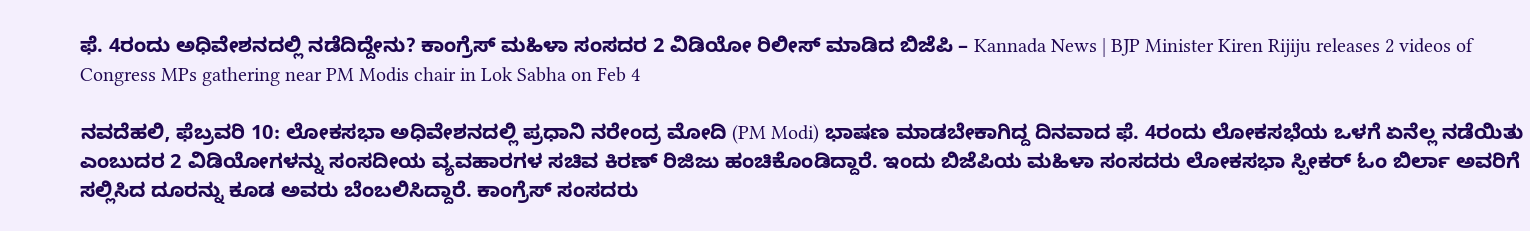ಫೆ. 4ರಂದು ಅಧಿವೇಶನದಲ್ಲಿ ನಡೆದಿದ್ದೇನು? ಕಾಂಗ್ರೆಸ್ ಮಹಿಳಾ ಸಂಸದರ 2 ವಿಡಿಯೋ ರಿಲೀಸ್ ಮಾಡಿದ ಬಿಜೆಪಿ – Kannada News | BJP Minister Kiren Rijiju releases 2 videos of Congress MPs gathering near PM Modis chair in Lok Sabha on Feb 4

ನವದೆಹಲಿ, ಫೆಬ್ರವರಿ 10: ಲೋಕಸಭಾ ಅಧಿವೇಶನದಲ್ಲಿ ಪ್ರಧಾನಿ ನರೇಂದ್ರ ಮೋದಿ (PM Modi) ಭಾಷಣ ಮಾಡಬೇಕಾಗಿದ್ದ ದಿನವಾದ ಫೆ. 4ರಂದು ಲೋಕಸಭೆಯ ಒಳಗೆ ಏನೆಲ್ಲ ನಡೆಯಿತು ಎಂಬುದರ 2 ವಿಡಿಯೋಗಳನ್ನು ಸಂಸದೀಯ ವ್ಯವಹಾರಗಳ ಸಚಿವ ಕಿರಣ್ ರಿಜಿಜು ಹಂಚಿಕೊಂಡಿದ್ದಾರೆ. ಇಂದು ಬಿಜೆಪಿಯ ಮಹಿಳಾ ಸಂಸದರು ಲೋಕಸಭಾ ಸ್ಪೀಕರ್ ಓಂ ಬಿರ್ಲಾ ಅವರಿಗೆ ಸಲ್ಲಿಸಿದ ದೂರನ್ನು ಕೂಡ ಅವರು ಬೆಂಬಲಿಸಿದ್ದಾರೆ. ಕಾಂಗ್ರೆಸ್ ಸಂಸದರು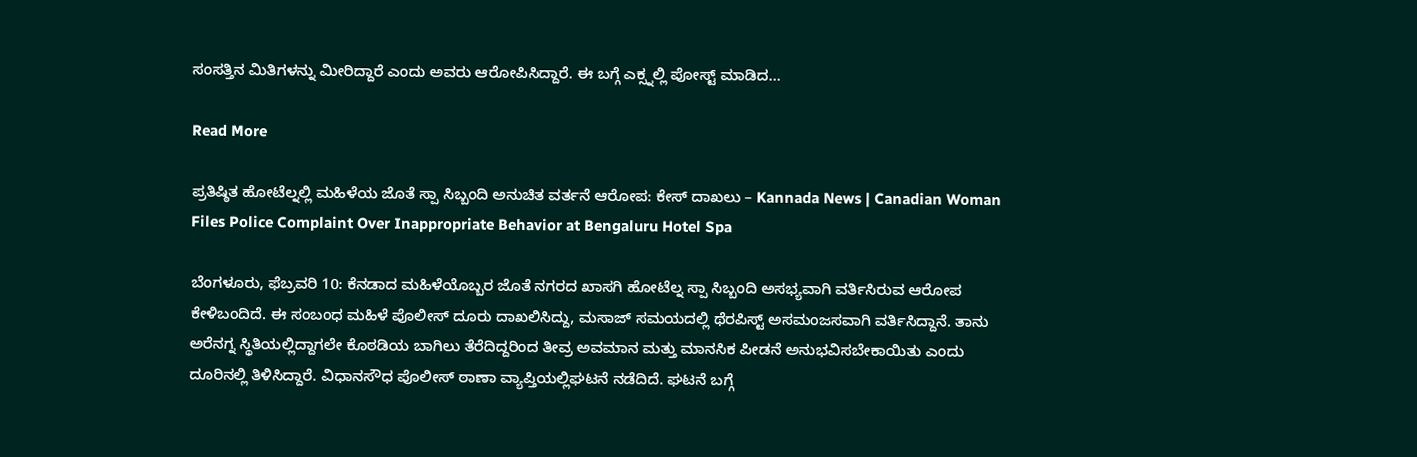ಸಂಸತ್ತಿನ ಮಿತಿಗಳನ್ನು ಮೀರಿದ್ದಾರೆ ಎಂದು ಅವರು ಆರೋಪಿಸಿದ್ದಾರೆ. ಈ ಬಗ್ಗೆ ಎಕ್ಸ್ನಲ್ಲಿ ಪೋಸ್ಟ್‌ ಮಾಡಿದ…

Read More

ಪ್ರತಿಷ್ಠಿತ ಹೋಟೆಲ್ನಲ್ಲಿ ಮಹಿಳೆಯ ಜೊತೆ ಸ್ಪಾ ಸಿಬ್ಬಂದಿ ಅನುಚಿತ ವರ್ತನೆ ಆರೋಪ: ಕೇಸ್ ದಾಖಲು – Kannada News | Canadian Woman Files Police Complaint Over Inappropriate Behavior at Bengaluru Hotel Spa

ಬೆಂಗಳೂರು, ಫೆಬ್ರವರಿ 10: ಕೆನಡಾದ ಮಹಿಳೆಯೊಬ್ಬರ ಜೊತೆ ನಗರದ ಖಾಸಗಿ ಹೋಟೆಲ್ನ ಸ್ಪಾ ಸಿಬ್ಬಂದಿ ಅಸಭ್ಯವಾಗಿ ವರ್ತಿಸಿರುವ ಆರೋಪ ಕೇಳಿಬಂದಿದೆ. ಈ ಸಂಬಂಧ ಮಹಿಳೆ ಪೊಲೀಸ್ ದೂರು ದಾಖಲಿಸಿದ್ದು, ಮಸಾಜ್ ಸಮಯದಲ್ಲಿ ಥೆರಪಿಸ್ಟ್ ಅಸಮಂಜಸವಾಗಿ ವರ್ತಿಸಿದ್ದಾನೆ. ತಾನು ಅರೆನಗ್ನ ಸ್ಥಿತಿಯಲ್ಲಿದ್ದಾಗಲೇ ಕೊಠಡಿಯ ಬಾಗಿಲು ತೆರೆದಿದ್ದರಿಂದ ತೀವ್ರ ಅವಮಾನ ಮತ್ತು ಮಾನಸಿಕ ಪೀಡನೆ ಅನುಭವಿಸಬೇಕಾಯಿತು ಎಂದು ದೂರಿನಲ್ಲಿ ತಿಳಿಸಿದ್ದಾರೆ. ವಿಧಾನಸೌಧ ಪೊಲೀಸ್ ಠಾಣಾ ವ್ಯಾಪ್ತಿಯಲ್ಲಿಘಟನೆ ನಡೆದಿದೆ. ಘಟನೆ ಬಗ್ಗೆ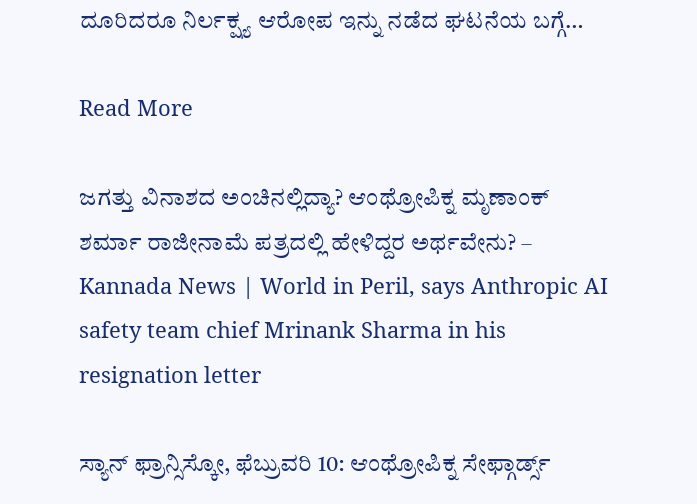ದೂರಿದರೂ ನಿರ್ಲಕ್ಷ್ಯ ಆರೋಪ ಇನ್ನು ನಡೆದ ಘಟನೆಯ ಬಗ್ಗೆ…

Read More

ಜಗತ್ತು ವಿನಾಶದ ಅಂಚಿನಲ್ಲಿದ್ಯಾ? ಆಂಥ್ರೋಪಿಕ್ನ ಮೃಣಾಂಕ್ ಶರ್ಮಾ ರಾಜೀನಾಮೆ ಪತ್ರದಲ್ಲಿ ಹೇಳಿದ್ದರ ಅರ್ಥವೇನು? – Kannada News | World in Peril, says Anthropic AI safety team chief Mrinank Sharma in his resignation letter

ಸ್ಯಾನ್ ಫ್ರಾನ್ಸಿಸ್ಕೋ, ಫೆಬ್ರುವರಿ 10: ಆಂಥ್ರೋಪಿಕ್ನ ಸೇಫ್ಗಾರ್ಡ್ಸ್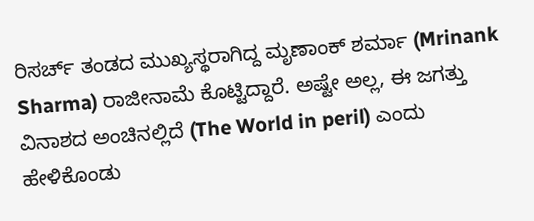ರಿಸರ್ಚ್ ತಂಡದ ಮುಖ್ಯಸ್ಥರಾಗಿದ್ದ ಮೃಣಾಂಕ್ ಶರ್ಮಾ (Mrinank Sharma) ರಾಜೀನಾಮೆ ಕೊಟ್ಟಿದ್ದಾರೆ. ಅಷ್ಟೇ ಅಲ್ಲ, ಈ ಜಗತ್ತು ವಿನಾಶದ ಅಂಚಿನಲ್ಲಿದೆ (The World in peril) ಎಂದು ಹೇಳಿಕೊಂಡು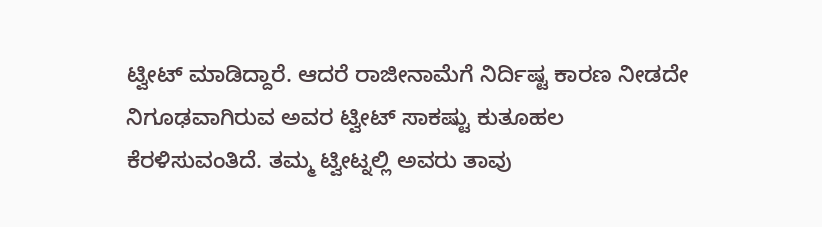ಟ್ವೀಟ್ ಮಾಡಿದ್ದಾರೆ. ಆದರೆ ರಾಜೀನಾಮೆಗೆ ನಿರ್ದಿಷ್ಟ ಕಾರಣ ನೀಡದೇ ನಿಗೂಢವಾಗಿರುವ ಅವರ ಟ್ವೀಟ್ ಸಾಕಷ್ಟು ಕುತೂಹಲ ಕೆರಳಿಸುವಂತಿದೆ. ತಮ್ಮ ಟ್ವೀಟ್ನಲ್ಲಿ ಅವರು ತಾವು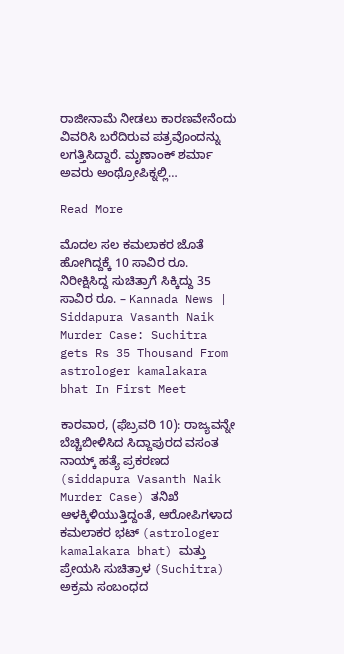ರಾಜೀನಾಮೆ ನೀಡಲು ಕಾರಣವೇನೆಂದು ವಿವರಿಸಿ ಬರೆದಿರುವ ಪತ್ರವೊಂದನ್ನು ಲಗತ್ತಿಸಿದ್ದಾರೆ. ಮೃಣಾಂಕ್ ಶರ್ಮಾ ಅವರು ಅಂಥ್ರೋಪಿಕ್ನಲ್ಲಿ…

Read More

ಮೊದಲ ಸಲ ಕಮಲಾಕರ ಜೊತೆ ಹೋಗಿದ್ದಕ್ಕೆ 10 ಸಾವಿರ ರೂ. ನಿರೀಕ್ಷಿಸಿದ್ದ ಸುಚಿತ್ರಾಗೆ ಸಿಕ್ಕಿದ್ದು 35 ಸಾವಿರ ರೂ. – Kannada News | Siddapura Vasanth Naik Murder Case: Suchitra gets Rs 35 Thousand From astrologer kamalakara bhat In First Meet

ಕಾರವಾರ, (ಫೆಬ್ರವರಿ 10): ರಾಜ್ಯವನ್ನೇ ಬೆಚ್ಚಿಬೀಳಿಸಿದ ಸಿದ್ದಾಪುರದ ವಸಂತ ನಾಯ್ಕ್ ಹತ್ಯೆ ಪ್ರಕರಣದ (siddapura Vasanth Naik Murder Case) ತನಿಖೆ ಆಳಕ್ಕಿಳಿಯುತ್ತಿದ್ದಂತೆ, ಆರೋಪಿಗಳಾದ ಕಮಲಾಕರ ಭಟ್ (astrologer kamalakara bhat) ಮತ್ತು ಪ್ರೇಯಸಿ ಸುಚಿತ್ರಾಳ (Suchitra) ಅಕ್ರಮ ಸಂಬಂಧದ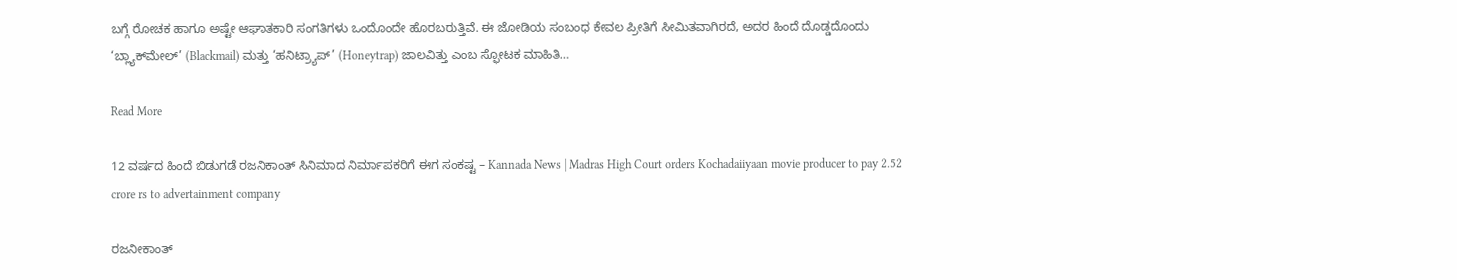ಬಗ್ಗೆ ರೋಚಕ ಹಾಗೂ ಅಷ್ಟೇ ಆಘಾತಕಾರಿ ಸಂಗತಿಗಳು ಒಂದೊಂದೇ ಹೊರಬರುತ್ತಿವೆ. ಈ ಜೋಡಿಯ ಸಂಬಂಧ ಕೇವಲ ಪ್ರೀತಿಗೆ ಸೀಮಿತವಾಗಿರದೆ, ಅದರ ಹಿಂದೆ ದೊಡ್ಡದೊಂದು ‘ಬ್ಲ್ಯಾಕ್‌ಮೇಲ್’ (Blackmail) ಮತ್ತು ‘ಹನಿಟ್ರ್ಯಾಪ್’ (Honeytrap) ಜಾಲವಿತ್ತು ಎಂಬ ಸ್ಫೋಟಕ ಮಾಹಿತಿ…

Read More

12 ವರ್ಷದ ಹಿಂದೆ ಬಿಡುಗಡೆ ರಜನಿಕಾಂತ್ ಸಿನಿಮಾದ ನಿರ್ಮಾಪಕರಿಗೆ ಈಗ ಸಂಕಷ್ಟ – Kannada News | Madras High Court orders Kochadaiiyaan movie producer to pay 2.52 crore rs to advertainment company

ರಜನೀಕಾಂತ್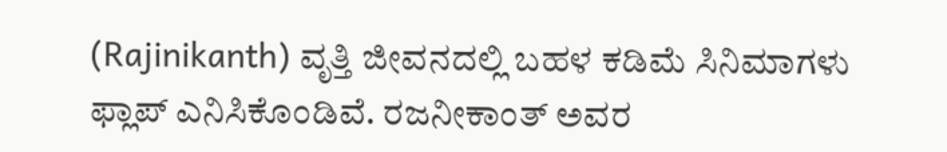(Rajinikanth) ವೃತ್ತಿ ಜೀವನದಲ್ಲಿ ಬಹಳ ಕಡಿಮೆ ಸಿನಿಮಾಗಳು ಫ್ಲಾಪ್ ಎನಿಸಿಕೊಂಡಿವೆ. ರಜನೀಕಾಂತ್ ಅವರ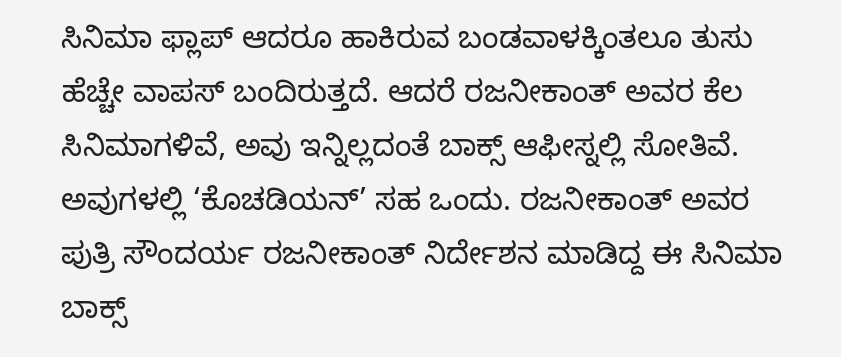ಸಿನಿಮಾ ಫ್ಲಾಪ್ ಆದರೂ ಹಾಕಿರುವ ಬಂಡವಾಳಕ್ಕಿಂತಲೂ ತುಸು ಹೆಚ್ಚೇ ವಾಪಸ್ ಬಂದಿರುತ್ತದೆ. ಆದರೆ ರಜನೀಕಾಂತ್ ಅವರ ಕೆಲ ಸಿನಿಮಾಗಳಿವೆ, ಅವು ಇನ್ನಿಲ್ಲದಂತೆ ಬಾಕ್ಸ್ ಆಫೀಸ್ನಲ್ಲಿ ಸೋತಿವೆ. ಅವುಗಳಲ್ಲಿ ‘ಕೊಚಡಿಯನ್’ ಸಹ ಒಂದು. ರಜನೀಕಾಂತ್ ಅವರ ಪುತ್ರಿ ಸೌಂದರ್ಯ ರಜನೀಕಾಂತ್ ನಿರ್ದೇಶನ ಮಾಡಿದ್ದ ಈ ಸಿನಿಮಾ ಬಾಕ್ಸ್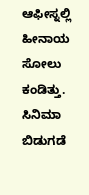ಆಫೀಸ್ನಲ್ಲಿ ಹೀನಾಯ ಸೋಲು ಕಂಡಿತ್ತು. ಸಿನಿಮಾ ಬಿಡುಗಡೆ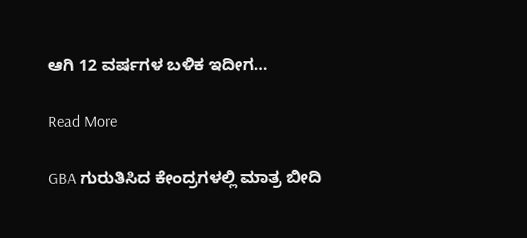ಆಗಿ 12 ವರ್ಷಗಳ ಬಳಿಕ ಇದೀಗ…

Read More

GBA ಗುರುತಿಸಿದ ಕೇಂದ್ರಗಳಲ್ಲಿ ಮಾತ್ರ ಬೀದಿ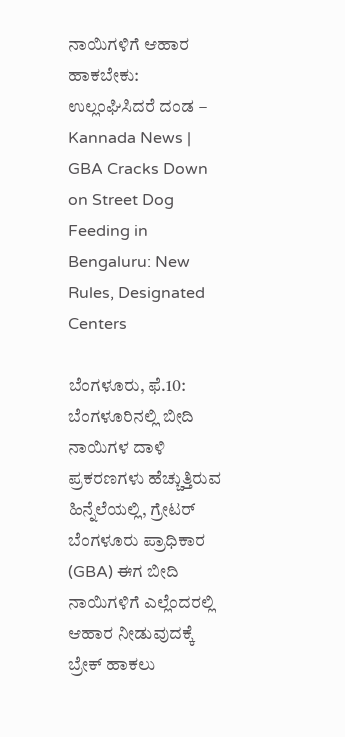ನಾಯಿಗಳಿಗೆ ಆಹಾರ ಹಾಕಬೇಕು: ಉಲ್ಲಂಘಿಸಿದರೆ ದಂಡ – Kannada News | GBA Cracks Down on Street Dog Feeding in Bengaluru: New Rules, Designated Centers

ಬೆಂಗಳೂರು, ಫೆ.10: ಬೆಂಗಳೂರಿನಲ್ಲಿ ಬೀದಿ ನಾಯಿಗಳ ದಾಳಿ ಪ್ರಕರಣಗಳು ಹೆಚ್ಚುತ್ತಿರುವ ಹಿನ್ನೆಲೆಯಲ್ಲಿ, ಗ್ರೇಟರ್ ಬೆಂಗಳೂರು ಪ್ರಾಧಿಕಾರ (GBA) ಈಗ ಬೀದಿ ನಾಯಿಗಳಿಗೆ ಎಲ್ಲೆಂದರಲ್ಲಿ ಆಹಾರ ನೀಡುವುದಕ್ಕೆ ಬ್ರೇಕ್ ಹಾಕಲು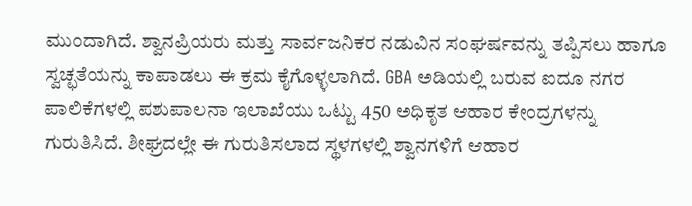ಮುಂದಾಗಿದೆ. ಶ್ವಾನಪ್ರಿಯರು ಮತ್ತು ಸಾರ್ವಜನಿಕರ ನಡುವಿನ ಸಂಘರ್ಷವನ್ನು ತಪ್ಪಿಸಲು ಹಾಗೂ ಸ್ವಚ್ಛತೆಯನ್ನು ಕಾಪಾಡಲು ಈ ಕ್ರಮ ಕೈಗೊಳ್ಳಲಾಗಿದೆ. GBA ಅಡಿಯಲ್ಲಿ ಬರುವ ಐದೂ ನಗರ ಪಾಲಿಕೆಗಳಲ್ಲಿ ಪಶುಪಾಲನಾ ಇಲಾಖೆಯು ಒಟ್ಟು 450 ಅಧಿಕೃತ ಆಹಾರ ಕೇಂದ್ರಗಳನ್ನು ಗುರುತಿಸಿದೆ. ಶೀಘ್ರದಲ್ಲೇ ಈ ಗುರುತಿಸಲಾದ ಸ್ಥಳಗಳಲ್ಲಿ ಶ್ವಾನಗಳಿಗೆ ಆಹಾರ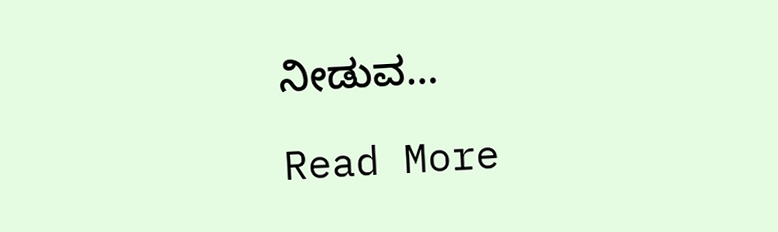ನೀಡುವ…

Read More